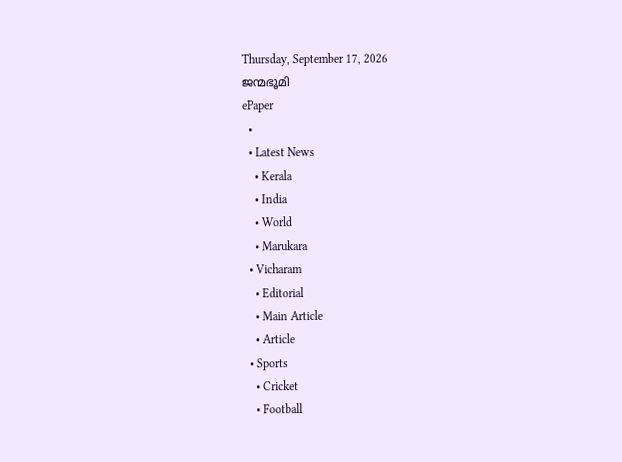Thursday, September 17, 2026
ജന്മഭൂമി
ePaper
  •
  • Latest News
    • Kerala
    • India
    • World
    • Marukara
  • Vicharam
    • Editorial
    • Main Article
    • Article
  • Sports
    • Cricket
    • Football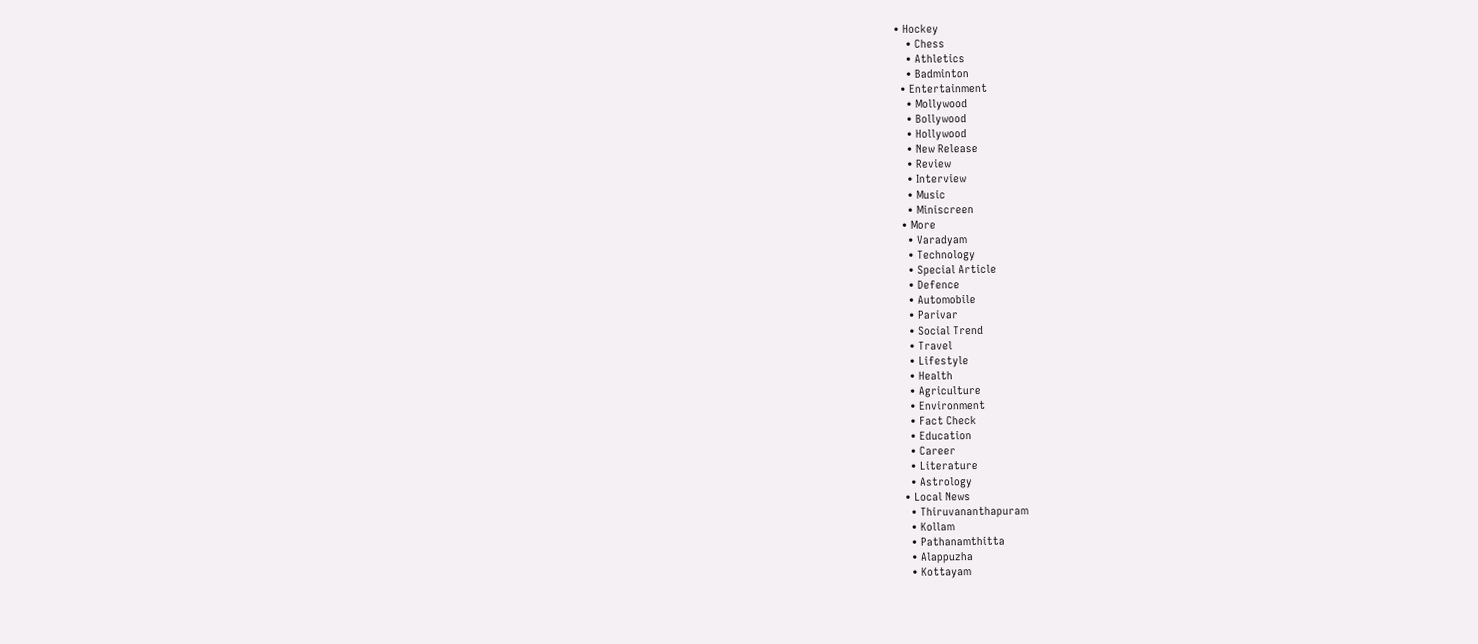• Hockey
    • Chess
    • Athletics
    • Badminton
  • Entertainment
    • Mollywood
    • Bollywood
    • Hollywood
    • New Release
    • Review
    • Interview
    • Music
    • Miniscreen
  • More
    • Varadyam
    • Technology
    • Special Article
    • Defence
    • Automobile
    • Parivar
    • Social Trend
    • Travel
    • Lifestyle
    • Health
    • Agriculture
    • Environment
    • Fact Check
    • Education
    • Career
    • Literature
    • Astrology
  • Local News
    • Thiruvananthapuram
    • Kollam
    • Pathanamthitta
    • Alappuzha
    • Kottayam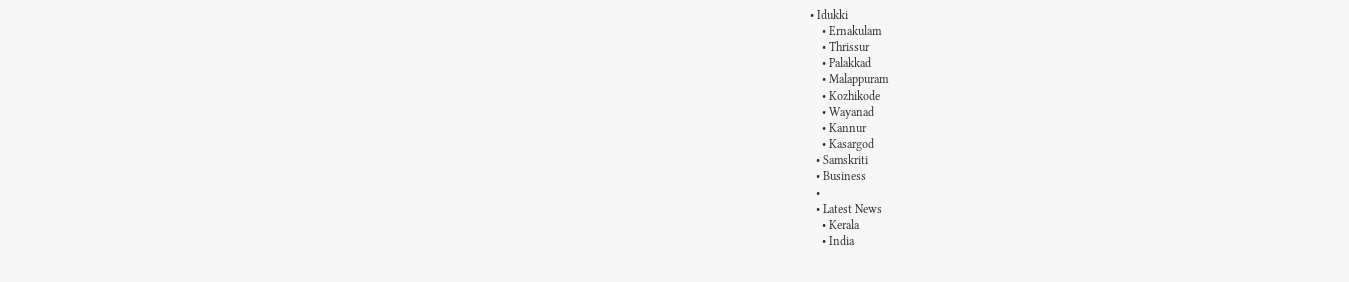• Idukki
    • Ernakulam
    • Thrissur
    • Palakkad
    • Malappuram
    • Kozhikode
    • Wayanad
    • Kannur
    • Kasargod
  • Samskriti
  • Business
  •
  • Latest News
    • Kerala
    • India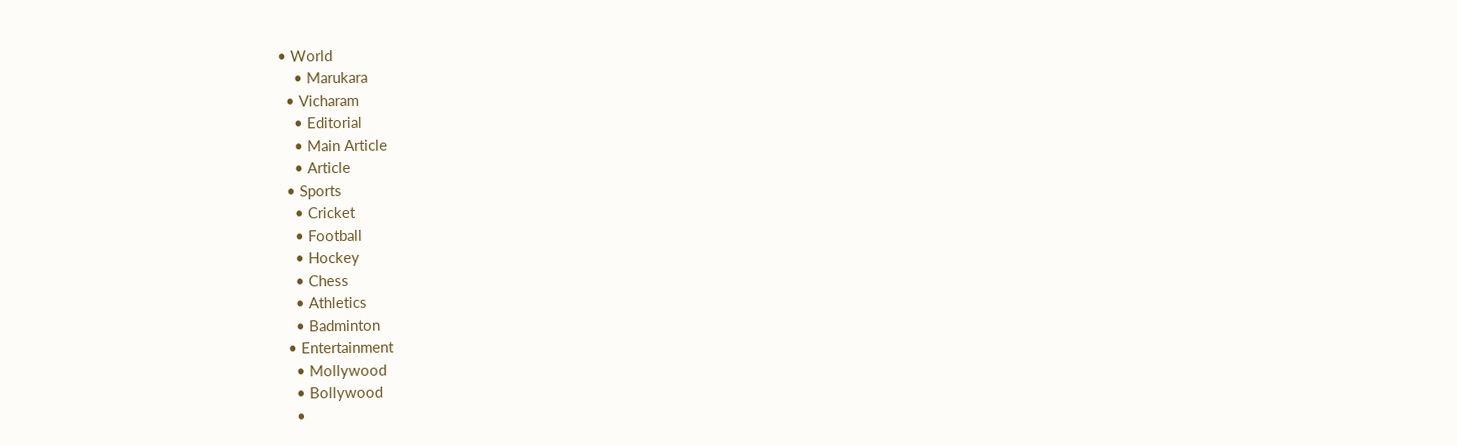• World
    • Marukara
  • Vicharam
    • Editorial
    • Main Article
    • Article
  • Sports
    • Cricket
    • Football
    • Hockey
    • Chess
    • Athletics
    • Badminton
  • Entertainment
    • Mollywood
    • Bollywood
    •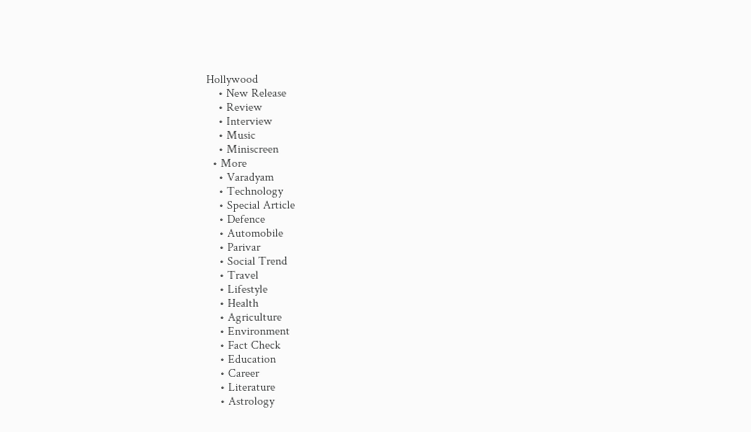Hollywood
    • New Release
    • Review
    • Interview
    • Music
    • Miniscreen
  • More
    • Varadyam
    • Technology
    • Special Article
    • Defence
    • Automobile
    • Parivar
    • Social Trend
    • Travel
    • Lifestyle
    • Health
    • Agriculture
    • Environment
    • Fact Check
    • Education
    • Career
    • Literature
    • Astrology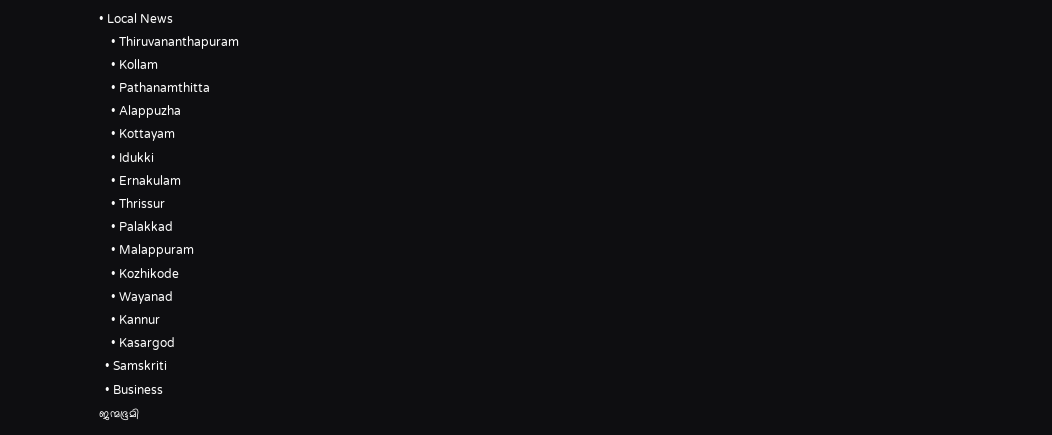• Local News
    • Thiruvananthapuram
    • Kollam
    • Pathanamthitta
    • Alappuzha
    • Kottayam
    • Idukki
    • Ernakulam
    • Thrissur
    • Palakkad
    • Malappuram
    • Kozhikode
    • Wayanad
    • Kannur
    • Kasargod
  • Samskriti
  • Business
ജന്മഭൂമി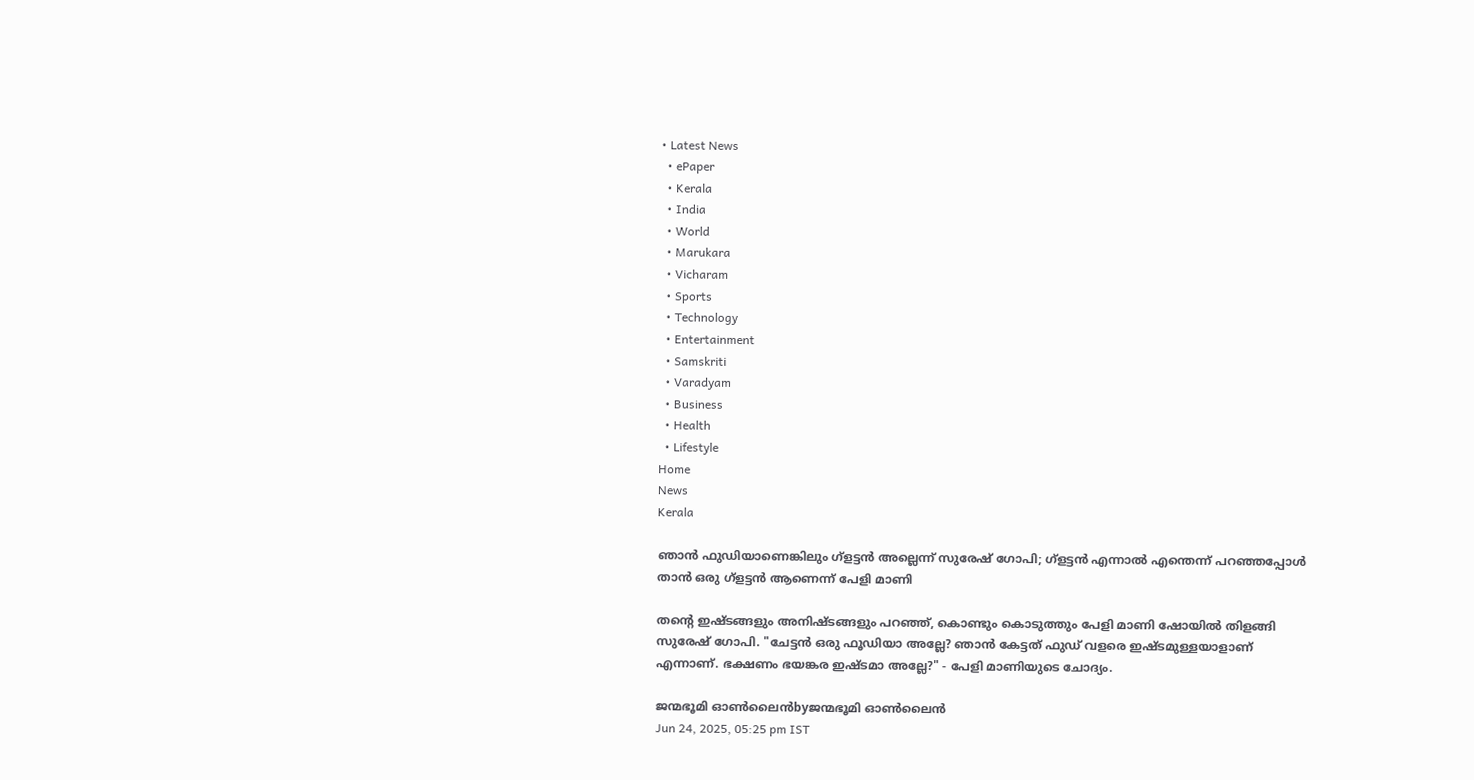• Latest News
  • ePaper
  • Kerala
  • India
  • World
  • Marukara
  • Vicharam
  • Sports
  • Technology
  • Entertainment
  • Samskriti
  • Varadyam
  • Business
  • Health
  • Lifestyle
Home
News
Kerala

ഞാന്‍ ഫുഡിയാണെങ്കിലും ഗ്ളട്ടന്‍ അല്ലെന്ന് സുരേഷ് ഗോപി; ഗ്ളട്ടന്‍ എന്നാല്‍ എന്തെന്ന് പറഞ്ഞപ്പോള്‍ താന്‍ ഒരു ഗ്ളട്ടന്‍ ആണെന്ന് പേളി മാണി

തന്റെ ഇഷ്ടങ്ങളും അനിഷ്ടങ്ങളും പറഞ്ഞ്, കൊണ്ടും കൊടുത്തും പേളി മാണി ഷോയില്‍ തിളങ്ങി സുരേഷ് ഗോപി. "ചേട്ടന്‍ ഒരു ഫൂഡിയാ അല്ലേ? ഞാന്‍ കേട്ടത് ഫുഡ് വളരെ ഇഷ്ടമുള്ളയാളാണ് എന്നാണ്. ഭക്ഷണം ഭയങ്കര ഇഷ്ടമാ അല്ലേ?" - പേളി മാണിയുടെ ചോദ്യം.

ജന്മഭൂമി ഓണ്‍ലൈന്‍byജന്മഭൂമി ഓണ്‍ലൈന്‍
Jun 24, 2025, 05:25 pm IST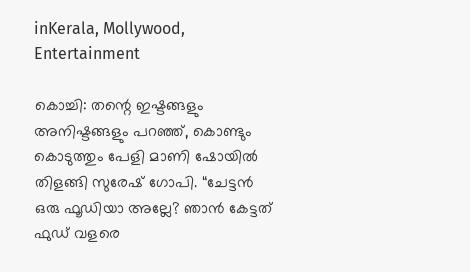inKerala, Mollywood, Entertainment

കൊച്ചി: തന്റെ ഇഷ്ടങ്ങളും അനിഷ്ടങ്ങളും പറഞ്ഞ്, കൊണ്ടും കൊടുത്തും പേളി മാണി ഷോയില്‍ തിളങ്ങി സുരേഷ് ഗോപി. “ചേട്ടന്‍ ഒരു ഫൂഡിയാ അല്ലേ? ഞാന്‍ കേട്ടത് ഫുഡ് വളരെ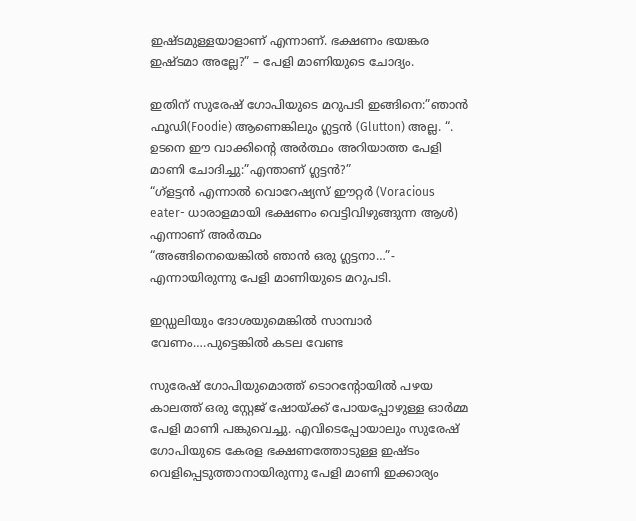ഇഷ്ടമുള്ളയാളാണ് എന്നാണ്. ഭക്ഷണം ഭയങ്കര ഇഷ്ടമാ അല്ലേ?” – പേളി മാണിയുടെ ചോദ്യം.

ഇതിന് സുരേഷ് ഗോപിയുടെ മറുപടി ഇങ്ങിനെ:”ഞാന്‍ ഫൂഡി(Foodie) ആണെങ്കിലും ഗ്ലട്ടന്‍ (Glutton) അല്ല. “. ഉടനെ ഈ വാക്കിന്റെ അര്‍ത്ഥം അറിയാത്ത പേളി മാണി ചോദിച്ചു:”എന്താണ് ഗ്ലട്ടന്‍?”
“ഗ്ളട്ടന്‍ എന്നാല്‍ വൊറേഷ്യസ് ഈറ്റര്‍ (Voracious eater- ധാരാളമായി ഭക്ഷണം വെട്ടിവിഴുങ്ങുന്ന ആള്‍) എന്നാണ് അര്‍ത്ഥം
“അങ്ങിനെയെങ്കില്‍ ഞാന്‍ ഒരു ഗ്ലട്ടനാ…”- എന്നായിരുന്നു പേളി മാണിയുടെ മറുപടി.

ഇഡ്ഡലിയും ദോശയുമെങ്കില്‍ സാമ്പാര്‍ വേണം….പുട്ടെങ്കില്‍ കടല വേണ്ട

സുരേഷ് ഗോപിയുമൊത്ത് ടൊറന്‍റോയില്‍ പഴയ കാലത്ത് ഒരു സ്റ്റേജ് ഷോയ്‌ക്ക് പോയപ്പോഴുള്ള ഓര്‍മ്മ പേളി മാണി പങ്കുവെച്ചു. എവിടെപ്പോയാലും സുരേഷ് ഗോപിയുടെ കേരള ഭക്ഷണത്തോടുള്ള ഇഷ്ടം വെളിപ്പെടുത്താനായിരുന്നു പേളി മാണി ഇക്കാര്യം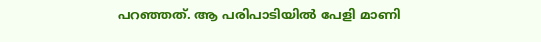പറഞ്ഞത്. ആ പരിപാടിയില്‍ പേളി മാണി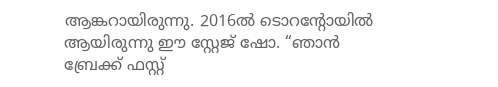ആങ്കറായിരുന്നു. 2016ല്‍ ടൊറന്‍റോയില്‍ ആയിരുന്നു ഈ സ്റ്റേജ് ഷോ. “ഞാന്‍ ബ്രേക്ക് ഫസ്റ്റ്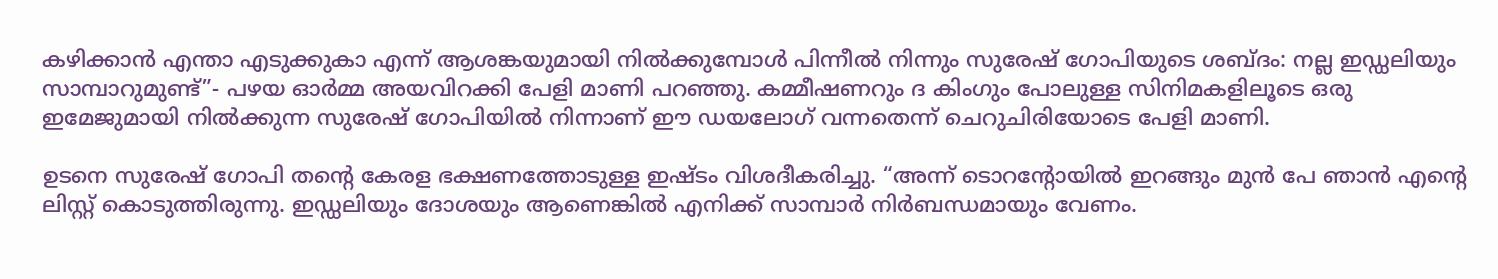കഴിക്കാന്‍ എന്താ എടുക്കുകാ എന്ന് ആശങ്കയുമായി നില്‍ക്കുമ്പോള്‍ പിന്നീല്‍ നിന്നും സുരേഷ് ഗോപിയുടെ ശബ്ദം: നല്ല ഇഡ്ഡലിയും സാമ്പാറുമുണ്ട്”- പഴയ ഓര്‍മ്മ അയവിറക്കി പേളി മാണി പറഞ്ഞു. കമ്മീഷണറും ദ കിംഗും പോലുള്ള സിനിമകളിലൂടെ ഒരു ഇമേജുമായി നില്‍ക്കുന്ന സുരേഷ് ഗോപിയില്‍ നിന്നാണ് ഈ ഡയലോഗ് വന്നതെന്ന് ചെറുചിരിയോടെ പേളി മാണി.

ഉടനെ സുരേഷ് ഗോപി തന്റെ കേരള ഭക്ഷണത്തോടുള്ള ഇഷ്ടം വിശദീകരിച്ചു. “അന്ന് ടൊറന്‍റോയില്‍ ഇറങ്ങും മുന്‍ പേ ഞാന്‍ എന്റെ ലിസ്റ്റ് കൊടുത്തിരുന്നു. ഇഡ്ഡലിയും ദോശയും ആണെങ്കില്‍ എനിക്ക് സാമ്പാര്‍ നിര്‍ബന്ധമായും വേണം.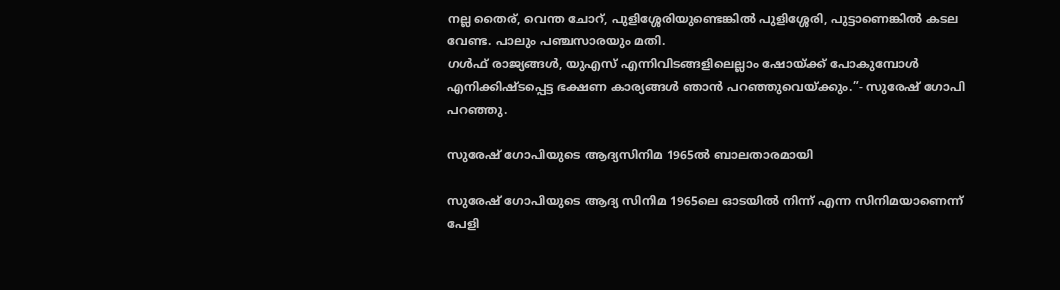നല്ല തൈര്, വെന്ത ചോറ്, പുളിശ്ശേരിയുണ്ടെങ്കില്‍ പുളിശ്ശേരി, പുട്ടാണെങ്കില്‍ കടല വേണ്ട. പാലും പഞ്ചസാരയും മതി.
ഗള്‍ഫ് രാജ്യങ്ങള്‍, യുഎസ് എന്നിവിടങ്ങളിലെല്ലാം ഷോയ്‌ക്ക് പോകുമ്പോള്‍ എനിക്കിഷ്ടപ്പെട്ട ഭക്ഷണ കാര്യങ്ങള്‍ ഞാന്‍ പറഞ്ഞുവെയ്‌ക്കും.”- സുരേഷ് ഗോപി പറഞ്ഞു.

സുരേഷ് ഗോപിയുടെ ആദ്യസിനിമ 1965ല്‍ ബാലതാരമായി

സുരേഷ് ഗോപിയുടെ ആദ്യ സിനിമ 1965ലെ ഓടയില്‍ നിന്ന് എന്ന സിനിമയാണെന്ന് പേളി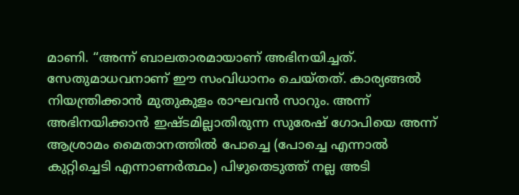മാണി. “അന്ന് ബാലതാരമായാണ് അഭിനയിച്ചത്. സേതുമാധവനാണ് ഈ സംവിധാനം ചെയ്തത്. കാര്യങ്ങല്‍ നിയന്ത്രിക്കാന്‍ മുതുകുളം രാഘവന്‍ സാറും. അന്ന് അഭിനയിക്കാന്‍ ഇഷ്ടമില്ലാതിരുന്ന സുരേഷ് ഗോപിയെ അന്ന് ആശ്രാമം മൈതാനത്തില്‍ പോച്ചെ (പോച്ചെ എന്നാല്‍ കുറ്റിച്ചെടി എന്നാണര്‍ത്ഥം) പിഴുതെടുത്ത് നല്ല അടി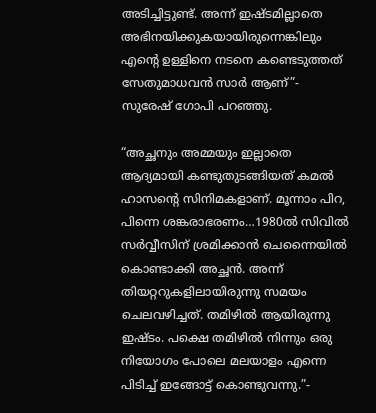അടിച്ചിട്ടുണ്ട്. അന്ന് ഇഷ്ടമില്ലാതെ അഭിനയിക്കുകയായിരുന്നെങ്കിലും എന്റെ ഉള്ളിനെ നടനെ കണ്ടെടുത്തത് സേതുമാധവന്‍ സാര്‍ ആണ്”- സുരേഷ് ഗോപി പറഞ്ഞു.

“അച്ഛനും അമ്മയും ഇല്ലാതെ ആദ്യമായി കണ്ടുതുടങ്ങിയത് കമല്‍ ഹാസന്റെ സിനിമകളാണ്. മൂന്നാം പിറ, പിന്നെ ശങ്കരാഭരണം…1980ല്‍ സിവില്‍ സര്‍വ്വീസിന് ശ്രമിക്കാന്‍ ചെന്നൈയില്‍ കൊണ്ടാക്കി അച്ഛന്‍. അന്ന് തിയറ്ററുകളിലായിരുന്നു സമയം ചെലവഴിച്ചത്. തമിഴില്‍ ആയിരുന്നു ഇഷ്ടം. പക്ഷെ തമിഴില്‍ നിന്നും ഒരു നിയോഗം പോലെ മലയാളം എന്നെ പിടിച്ച് ഇങ്ങോട്ട് കൊണ്ടുവന്നു.”-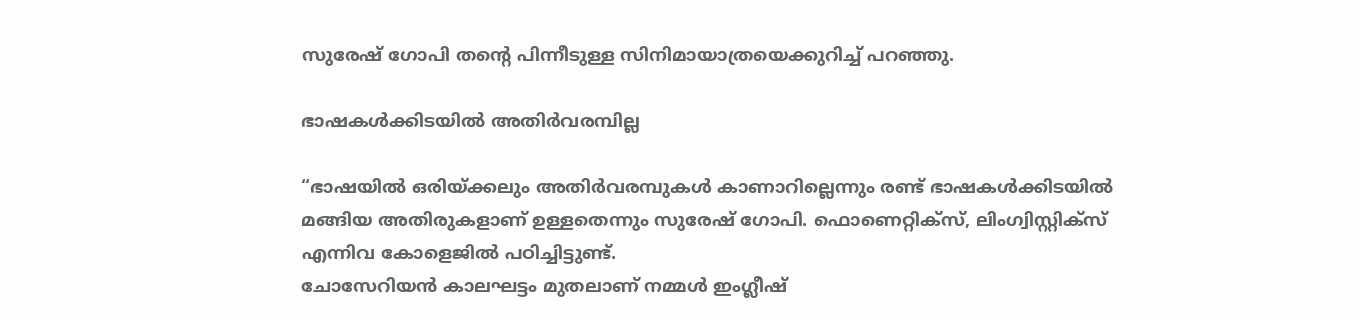സുരേഷ് ഗോപി തന്റെ പിന്നീടുള്ള സിനിമായാത്രയെക്കുറിച്ച് പറഞ്ഞു.

ഭാഷകള്‍ക്കിടയില്‍ അതിര്‍വരമ്പില്ല

“ഭാഷയില്‍ ഒരിയ്‌ക്കലും അതിര്‍വരമ്പുകള്‍ കാണാറില്ലെന്നും രണ്ട് ഭാഷകള്‍ക്കിടയില്‍ മങ്ങിയ അതിരുകളാണ് ഉള്ളതെന്നും സുരേഷ് ഗോപി. ഫൊണെറ്റിക്സ്, ലിംഗ്വിസ്റ്റിക്സ് എന്നിവ കോളെജില്‍ പഠിച്ചിട്ടുണ്ട്.
ചോസേറിയന്‍ കാലഘട്ടം മുതലാണ് നമ്മള്‍ ഇംഗ്ലീഷ്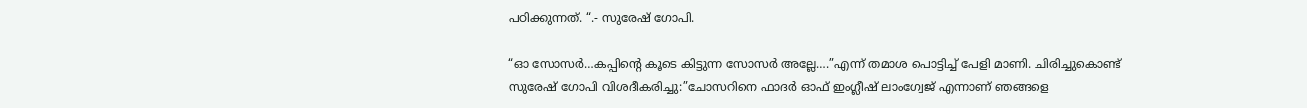പഠിക്കുന്നത്. “.- സുരേഷ് ഗോപി.

“ഓ സോസര്‍…കപ്പിന്റെ കൂടെ കിട്ടുന്ന സോസര്‍ അല്ലേ….”എന്ന് തമാശ പൊട്ടിച്ച് പേളി മാണി. ചിരിച്ചുകൊണ്ട് സുരേഷ് ഗോപി വിശദീകരിച്ചു:”ചോസറിനെ ഫാദര്‍ ഓഫ് ഇംഗ്ലീഷ് ലാംഗ്വേജ് എന്നാണ് ഞങ്ങളെ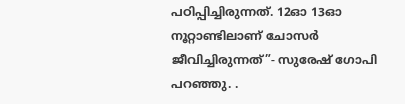പഠിപ്പിച്ചിരുന്നത്. 12ഓ 13ഓ നൂറ്റാണ്ടിലാണ് ചോസര്‍ ജീവിച്ചിരുന്നത്”- സുരേഷ് ഗോപി പറഞ്ഞു. .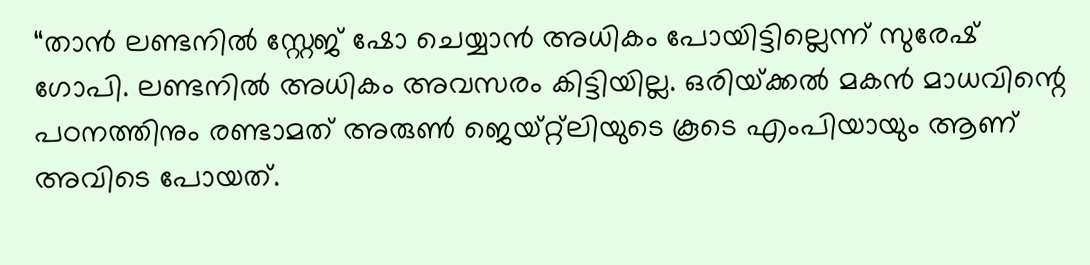“താന്‍ ലണ്ടനില്‍ സ്റ്റേജ് ഷോ ചെയ്യാന്‍ അധികം പോയിട്ടില്ലെന്ന് സുരേഷ് ഗോപി. ലണ്ടനില്‍ അധികം അവസരം കിട്ടിയില്ല. ഒരിയ്‌ക്കല്‍ മകന്‍ മാധവിന്റെ പഠനത്തിനും രണ്ടാമത് അരുണ്‍ ജെയ്റ്റ്ലിയുടെ കൂടെ എംപിയായും ആണ് അവിടെ പോയത്.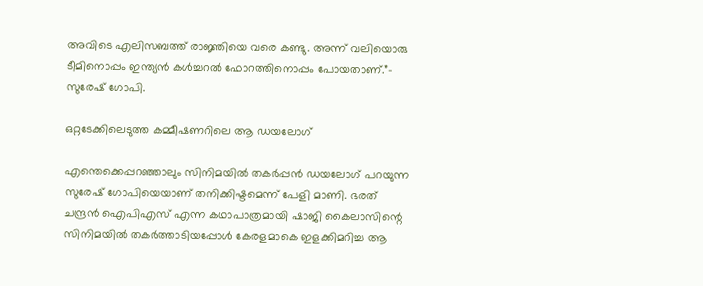അവിടെ എലിസബത്ത് രാജ്ഞിയെ വരെ കണ്ടു. അന്ന് വലിയൊരു ടീമിനൊപ്പം ഇന്ത്യന്‍ കള്‍ച്ചറല്‍ ഫോറത്തിനൊപ്പം പോയതാണ്.”- സുരേഷ് ഗോപി.

ഒറ്റടേക്കിലെടുത്ത കമ്മീഷണറിലെ ആ ഡയലോഗ്

എന്തെക്കെപ്പറഞ്ഞാലും സിനിമയില്‍ തകര്‍പ്പന്‍ ഡയലോഗ് പറയുന്ന സുരേഷ് ഗോപിയെയാണ് തനിക്കിഷ്ടമെന്ന് പേളി മാണി. ഭരത് ചന്ദ്രന്‍ ഐപിഎസ് എന്ന കഥാപാത്രമായി ഷാജി കൈലാസിന്റെ സിനിമയില്‍ തകര്‍ത്താടിയപ്പോള്‍ കേരളമാകെ ഇളക്കിമറിച്ച ആ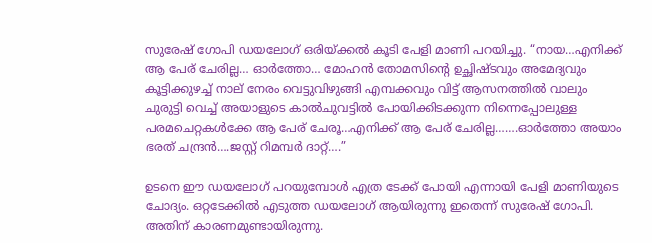സുരേഷ് ഗോപി ഡയലോഗ് ഒരിയ്‌ക്കല്‍ കൂടി പേളി മാണി പറയിച്ചു. “നായ…എനിക്ക് ആ പേര് ചേരില്ല… ഓര്‍ത്തോ… മോഹന്‍ തോമസിന്റെ ഉച്ഛിഷ്ടവും അമേദ്യവും കൂട്ടിക്കുഴച്ച് നാല് നേരം വെട്ടുവിഴുങ്ങി എമ്പക്കവും വിട്ട് ആസനത്തില്‍ വാലും ചുരുട്ടി വെച്ച് അയാളുടെ കാല്‍ചുവട്ടില്‍ പോയിക്കിടക്കുന്ന നിന്നെപ്പോലുള്ള പരമചെറ്റകള്‍ക്കേ ആ പേര് ചേരൂ…എനിക്ക് ആ പേര് ചേരില്ല…….ഓര്‍ത്തോ അയാം ഭരത് ചന്ദ്രന്‍….ജസ്റ്റ് റിമമ്പര്‍ ദാറ്റ്….”

ഉടനെ ഈ ഡയലോഗ് പറയുമ്പോള്‍ എത്ര ടേക്ക് പോയി എന്നായി പേളി മാണിയുടെ ചോദ്യം. ഒറ്റടേക്കില്‍ എടുത്ത ഡയലോഗ് ആയിരുന്നു ഇതെന്ന് സുരേഷ് ഗോപി. അതിന് കാരണമുണ്ടായിരുന്നു.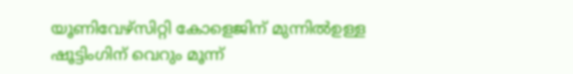യൂണിവേഴ്സിറ്റി കോളെജിന് മുന്നില്‍ഉള്ള ഷൂട്ടിംഗിന് വെറും മൂന്ന്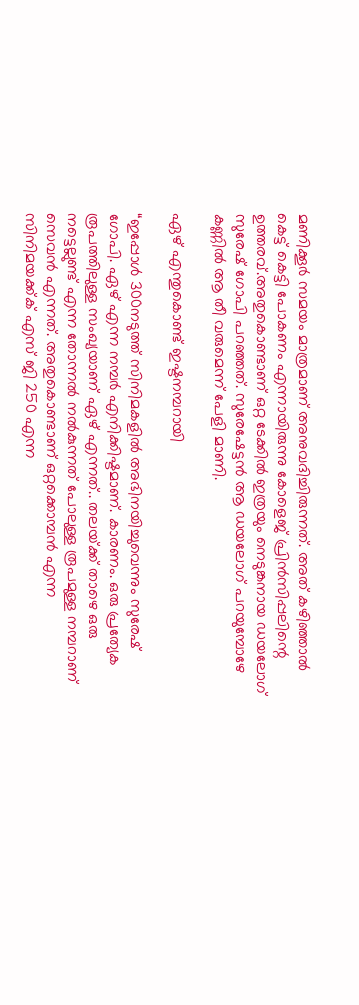മണിക്കൂര്‍ സമയം മാത്രമാണ് അനുവദിച്ചിരുന്നത്. അത് കഴിഞ്ഞാല്‍ കെട്ട് കെട്ടി പോകണം എന്നായിരുന്നു കോളെജ് പ്രിന്‍സിപ്പലിന്റെ ഉത്തരവ്.അതുകൊണ്ടാണ് ഒറ്റ ടേക്കില്‍ ഇത്രയും നെടുങ്കനായ ഡയലോഗ് സുരേഷ് ഗോപി പറഞ്ഞത്. സുരേഷേട്ടന്‍ ആ ഡയലോഗ് പറയുമ്പോഴേ കണ്ണില്‍ ആ തീ വരുമെന്ന് പേളി മാണി.

ഏഴ് എന്തുകൊണ്ട് ഇഷ്ടനമ്പറായി

“ഇപ്പോള്‍ 300നടുത്ത് സിനിമകളില്‍ അഭിനയിച്ചുവെന്നും സുരേഷ് ഗോപി. ഏഴ് എന്ന നമ്പര്‍ എനിക്കിഷ്ടമാണ്. കാരണം. ഒരു പ്രത്യേക രൂപത്തിലുള്ള സംഖ്യയാണ് ഏഴ് എന്നത്.. തലയ്‌ക്ക് താഴെ ഒരു നട്ടെല്ലുണ്ട് എന്ന തോന്നല്‍ നല്‍കുന്നത് പോലുള്ള രൂപമുള്ള നമ്പറാണ് സെവന്‍ എന്നത്. അതുകൊണ്ടാണ് ഒറ്റക്കൊമ്പന്‍ എന്ന സിനിമയക്ക്ക് എസ് ജി 250 എന്ന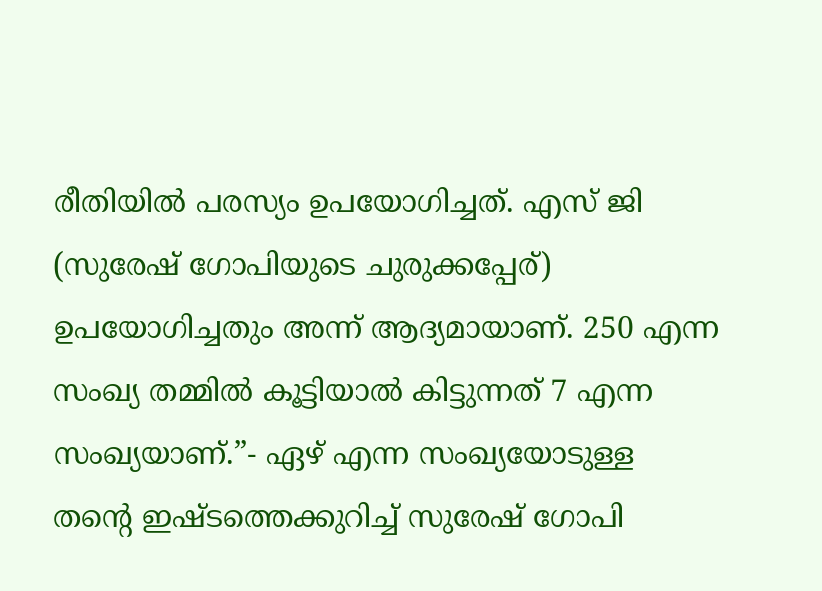രീതിയില്‍ പരസ്യം ഉപയോഗിച്ചത്. എസ് ജി (സുരേഷ് ഗോപിയുടെ ചുരുക്കപ്പേര്) ഉപയോഗിച്ചതും അന്ന് ആദ്യമായാണ്. 250 എന്ന സംഖ്യ തമ്മില്‍ കൂട്ടിയാല്‍ കിട്ടുന്നത് 7 എന്ന സംഖ്യയാണ്.”- ഏഴ് എന്ന സംഖ്യയോടുള്ള തന്റെ ഇഷ്ടത്തെക്കുറിച്ച് സുരേഷ് ഗോപി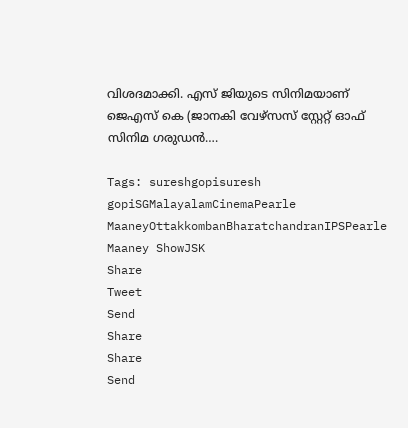വിശദമാക്കി. എസ് ജിയുടെ സിനിമയാണ് ജെഎസ് കെ (ജാനകി വേഴ്സസ് സ്റ്റേറ്റ് ഓഫ് സിനിമ ഗരുഡന്‍….

Tags: sureshgopisuresh gopiSGMalayalamCinemaPearle MaaneyOttakkombanBharatchandranIPSPearle Maaney ShowJSK
Share
Tweet
Send
Share
Share
Send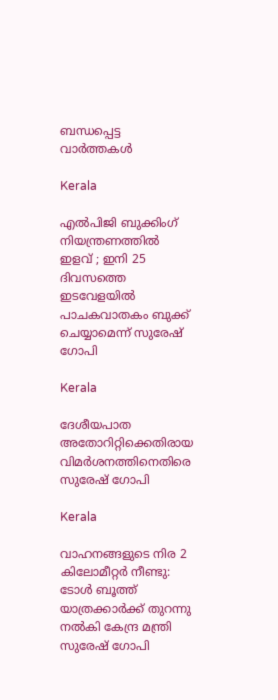ബന്ധപ്പെട്ട വാര്‍ത്തകള്‍

Kerala

എൽപിജി ബുക്കിംഗ് നിയന്ത്രണത്തിൽ ഇളവ് ; ഇനി 25 ദിവസത്തെ ഇടവേളയിൽ പാചകവാതകം ബുക്ക് ചെയ്യാമെന്ന് സുരേഷ് ഗോപി

Kerala

ദേശീയപാത അതോറിറ്റിക്കെതിരായ വിമര്‍ശനത്തിനെതിരെ സുരേഷ് ഗോപി

Kerala

വാഹനങ്ങളുടെ നിര 2 കിലോമീറ്റര്‍ നീണ്ടു: ടോള്‍ ബൂത്ത് യാത്രക്കാര്‍ക്ക് തുറന്നു നല്‍കി കേന്ദ്ര മന്ത്രി സുരേഷ് ഗോപി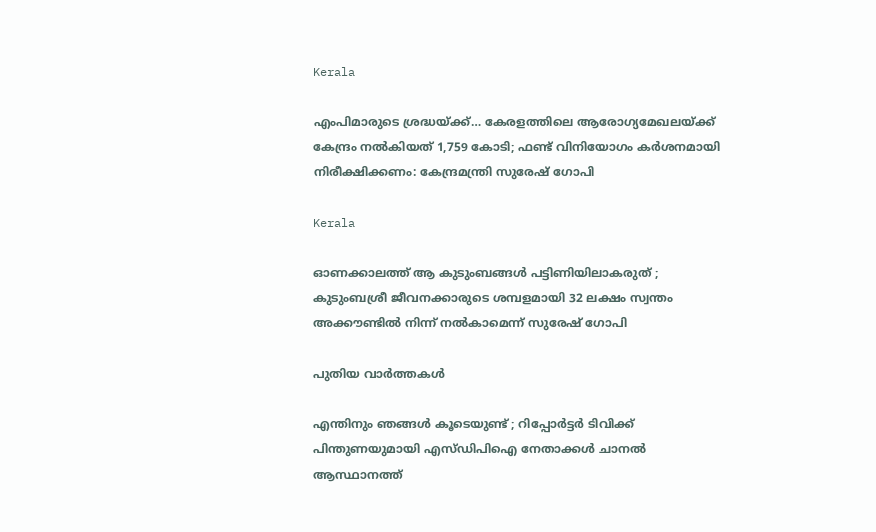Kerala

എംപിമാരുടെ ശ്രദ്ധയ്‌ക്ക്… കേരളത്തിലെ ആരോഗ്യമേഖലയ്‌ക്ക് കേന്ദ്രം നൽകിയത് 1,759 കോടി; ഫണ്ട് വിനിയോഗം കർശനമായി നിരീക്ഷിക്കണം: കേന്ദ്രമന്ത്രി സുരേഷ് ഗോപി

Kerala

ഓണക്കാലത്ത് ആ കുടുംബങ്ങൾ പട്ടിണിയിലാകരുത് ; കുടുംബശ്രീ ജീവനക്കാരുടെ ശമ്പളമായി 32 ലക്ഷം സ്വന്തം അക്കൗണ്ടില്‍ നിന്ന് നല്‍കാമെന്ന് സുരേഷ് ഗോപി

പുതിയ വാര്‍ത്തകള്‍

എന്തിനും ഞങ്ങൾ കൂടെയുണ്ട് ; റിപ്പോർട്ടർ ടിവിക്ക് പിന്തുണയുമായി എസ്‍ഡിപിഐ നേതാക്കൾ ചാനൽ ആസ്ഥാനത്ത്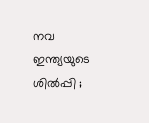നവ ഇന്ത്യയുടെ ശിൽപ്പി ;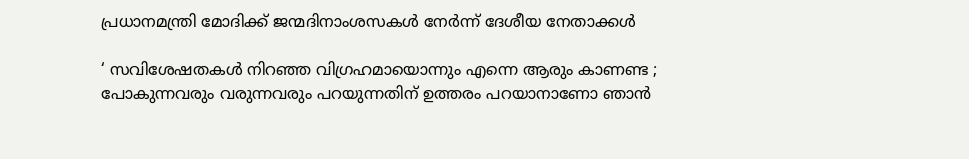പ്രധാനമന്ത്രി മോദിക്ക് ജന്മദിനാംശസകൾ നേർന്ന് ദേശീയ നേതാക്കൾ

‘ സവിശേഷതകൾ നിറഞ്ഞ വിഗ്രഹമായൊന്നും എന്നെ ആരും കാണണ്ട ; പോകുന്നവരും വരുന്നവരും പറയുന്നതിന് ഉത്തരം പറയാനാണോ ഞാൻ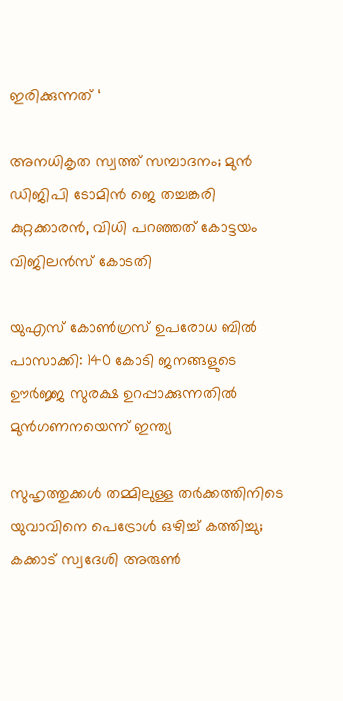ഇരിക്കുന്നത് ‘

അനധികൃത സ്വത്ത് സമ്പാദനം; മുൻ ഡിജിപി ടോമിൻ ജെ തച്ചങ്കരി കുറ്റക്കാരൻ, വിധി പറഞ്ഞത് കോട്ടയം വിജിലൻസ് കോടതി

യുഎസ് കോൺഗ്രസ് ഉപരോധ ബിൽ പാസാക്കി: 140 കോടി ജനങ്ങളുടെ ഊർജ്ജ സുരക്ഷ ഉറപ്പാക്കുന്നതിൽ മുൻഗണനയെന്ന് ഇന്ത്യ

സുഹൃത്തുക്കള്‍ തമ്മിലുള്ള തര്‍ക്കത്തിനിടെ യുവാവിനെ പെട്രോൾ ഒഴിച്ച് കത്തിച്ചു; കക്കാട് സ്വദേശി അരുണ്‍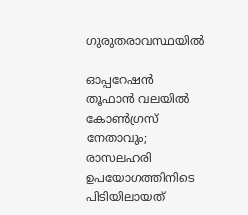ഗുരുതരാവസ്ഥയിൽ

ഓപ്പറേഷൻ തൂഫാൻ വലയിൽ കോൺഗ്രസ് നേതാവും; രാസലഹരി ഉപയോഗത്തിനിടെ പിടിയിലായത്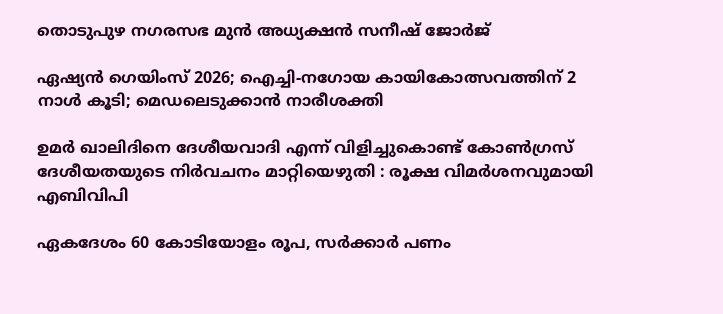തൊടുപുഴ നഗരസഭ മുൻ അധ്യക്ഷൻ സനീഷ് ജോർജ്

ഏഷ്യന്‍ ഗെയിംസ് 2026; ഐച്ചി-നഗോയ കായികോത്സവത്തിന് 2 നാള്‍ കൂടി; മെഡലെടുക്കാന്‍ നാരീശക്തി

ഉമർ ഖാലിദിനെ ദേശീയവാദി എന്ന് വിളിച്ചുകൊണ്ട് കോൺഗ്രസ് ദേശീയതയുടെ നിർവചനം മാറ്റിയെഴുതി : രൂക്ഷ വിമർശനവുമായി എബിവിപി

ഏകദേശം 60 കോടിയോളം രൂപ, സര്‍ക്കാര്‍ പണം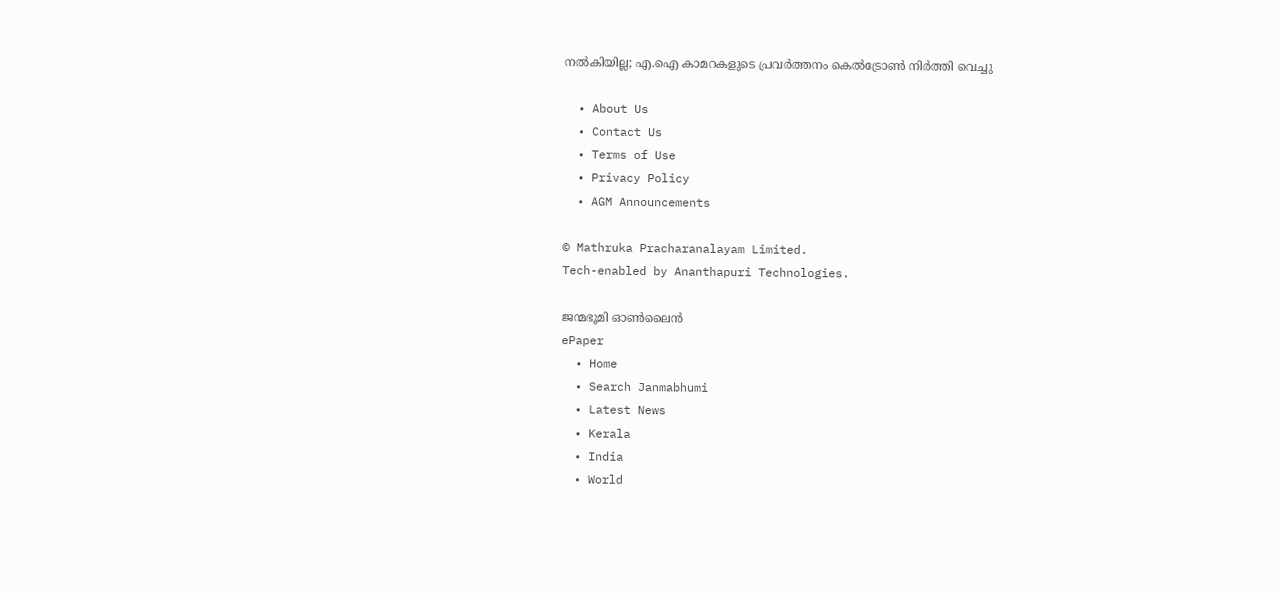നല്‍കിയില്ല; എ.ഐ കാമറകളുടെ പ്രവര്‍ത്തനം കെല്‍ട്രോണ്‍ നിര്‍ത്തി വെച്ചു

  • About Us
  • Contact Us
  • Terms of Use
  • Privacy Policy
  • AGM Announcements

© Mathruka Pracharanalayam Limited.
Tech-enabled by Ananthapuri Technologies.

ജന്മഭൂമി ഓണ്‍ലൈന്‍
ePaper
  • Home
  • Search Janmabhumi
  • Latest News
  • Kerala
  • India
  • World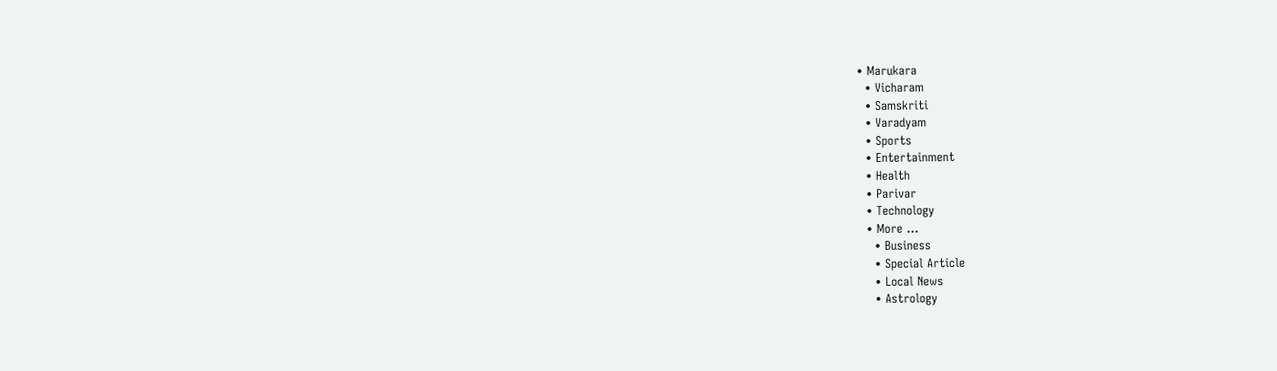• Marukara
  • Vicharam
  • Samskriti
  • Varadyam
  • Sports
  • Entertainment
  • Health
  • Parivar
  • Technology
  • More …
    • Business
    • Special Article
    • Local News
    • Astrology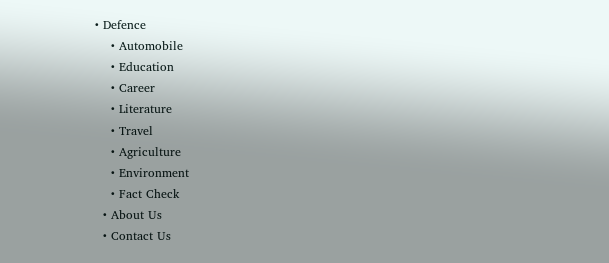• Defence
    • Automobile
    • Education
    • Career
    • Literature
    • Travel
    • Agriculture
    • Environment
    • Fact Check
  • About Us
  • Contact Us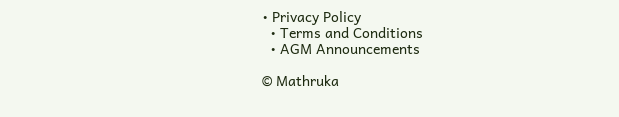• Privacy Policy
  • Terms and Conditions
  • AGM Announcements

© Mathruka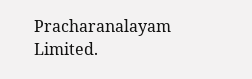Pracharanalayam Limited.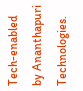Tech-enabled by Ananthapuri Technologies.